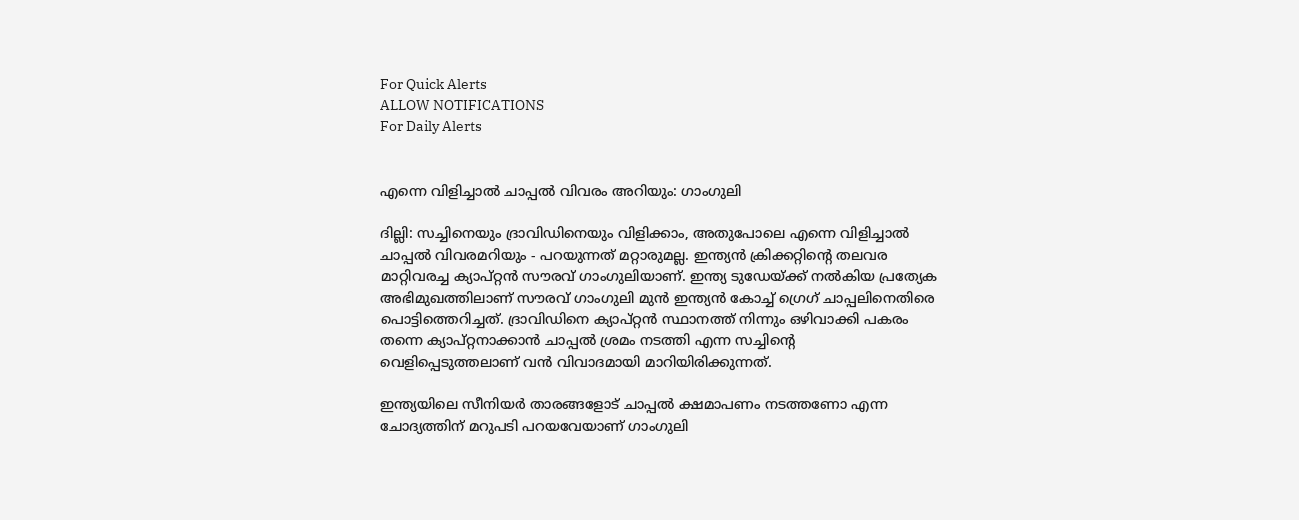For Quick Alerts
ALLOW NOTIFICATIONS
For Daily Alerts


എന്നെ വിളിച്ചാല്‍ ചാപ്പല്‍ വിവരം അറിയും: ഗാംഗുലി

ദില്ലി: സച്ചിനെയും ദ്രാവിഡിനെയും വിളിക്കാം, അതുപോലെ എന്നെ വിളിച്ചാല്‍ ചാപ്പല്‍ വിവരമറിയും - പറയുന്നത് മറ്റാരുമല്ല. ഇന്ത്യന്‍ ക്രിക്കറ്റിന്റെ തലവര മാറ്റിവരച്ച ക്യാപ്റ്റന്‍ സൗരവ് ഗാംഗുലിയാണ്. ഇന്ത്യ ടുഡേയ്ക്ക് നല്‍കിയ പ്രത്യേക അഭിമുഖത്തിലാണ് സൗരവ് ഗാംഗുലി മുന്‍ ഇന്ത്യന്‍ കോച്ച് ഗ്രെഗ് ചാപ്പലിനെതിരെ പൊട്ടിത്തെറിച്ചത്. ദ്രാവിഡിനെ ക്യാപ്റ്റന്‍ സ്ഥാനത്ത് നിന്നും ഒഴിവാക്കി പകരം തന്നെ ക്യാപ്റ്റനാക്കാന്‍ ചാപ്പല്‍ ശ്രമം നടത്തി എന്ന സച്ചിന്റെ വെളിപ്പെടുത്തലാണ് വന്‍ വിവാദമായി മാറിയിരിക്കുന്നത്.

ഇന്ത്യയിലെ സീനിയര്‍ താരങ്ങളോട് ചാപ്പല്‍ ക്ഷമാപണം നടത്തണോ എന്ന ചോദ്യത്തിന് മറുപടി പറയവേയാണ് ഗാംഗുലി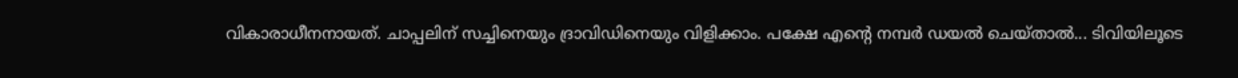വികാരാധീനനായത്. ചാപ്പലിന് സച്ചിനെയും ദ്രാവിഡിനെയും വിളിക്കാം. പക്ഷേ എന്റെ നമ്പര്‍ ഡയല്‍ ചെയ്താല്‍... ടിവിയിലൂടെ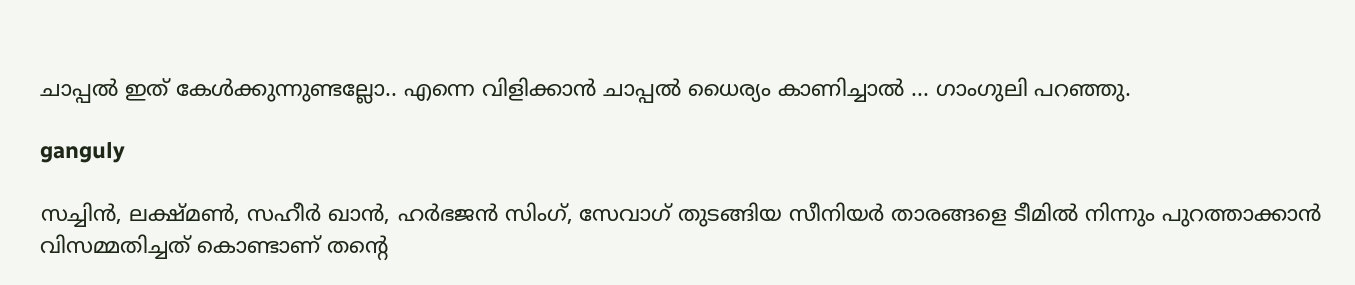ചാപ്പല്‍ ഇത് കേള്‍ക്കുന്നുണ്ടല്ലോ.. എന്നെ വിളിക്കാന്‍ ചാപ്പല്‍ ധൈര്യം കാണിച്ചാല്‍ ... ഗാംഗുലി പറഞ്ഞു.

ganguly

സച്ചിന്‍, ലക്ഷ്മണ്‍, സഹീര്‍ ഖാന്‍, ഹര്‍ഭജന്‍ സിംഗ്, സേവാഗ് തുടങ്ങിയ സീനിയര്‍ താരങ്ങളെ ടീമില്‍ നിന്നും പുറത്താക്കാന്‍ വിസമ്മതിച്ചത് കൊണ്ടാണ് തന്റെ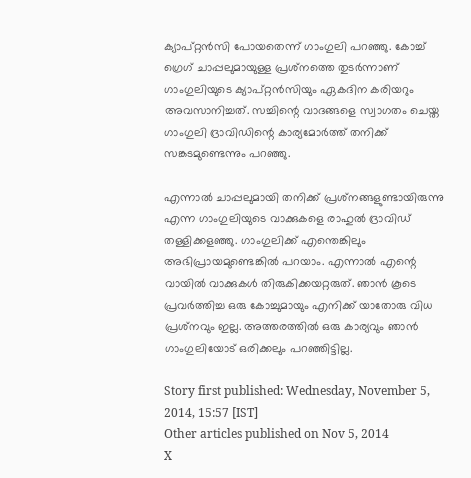ക്യാപ്റ്റന്‍സി പോയതെന്ന് ഗാംഗുലി പറഞ്ഞു. കോച്ച് ഗ്രെഗ് ചാപ്പലുമായുള്ള പ്രശ്‌നത്തെ തുടര്‍ന്നാണ് ഗാംഗുലിയുടെ ക്യാപ്റ്റന്‍സിയും ഏകദിന കരിയറും അവസാനിച്ചത്. സച്ചിന്റെ വാദങ്ങളെ സ്വാഗതം ചെയ്ത ഗാംഗുലി ദ്രാവിഡിന്റെ കാര്യമോര്‍ത്ത് തനിക്ക് സങ്കടമുണ്ടെന്നും പറഞ്ഞു.

എന്നാല്‍ ചാപ്പലുമായി തനിക്ക് പ്രശ്‌നങ്ങളുണ്ടായിരുന്നു എന്ന ഗാംഗുലിയുടെ വാക്കുകളെ രാഹുല്‍ ദ്രാവിഡ് തള്ളിക്കളഞ്ഞു. ഗാംഗുലിക്ക് എന്തെങ്കിലും അഭിപ്രായമുണ്ടെങ്കില്‍ പറയാം. എന്നാല്‍ എന്റെ വായില്‍ വാക്കുകള്‍ തിരുകിക്കയറ്റരുത്. ഞാന്‍ കൂടെ പ്രവര്‍ത്തിച്ച ഒരു കോച്ചുമായും എനിക്ക് യാതോരു വിധ പ്രശ്‌നവും ഇല്ല. അത്തരത്തില്‍ ഒരു കാര്യവും ഞാന്‍ ഗാംഗുലിയോട് ഒരിക്കലും പറഞ്ഞിട്ടില്ല.

Story first published: Wednesday, November 5, 2014, 15:57 [IST]
Other articles published on Nov 5, 2014
X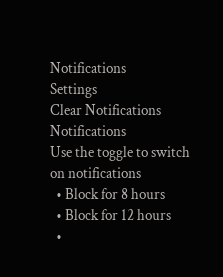Notifications
Settings
Clear Notifications
Notifications
Use the toggle to switch on notifications
  • Block for 8 hours
  • Block for 12 hours
  •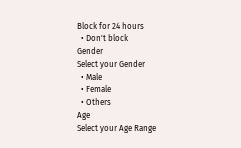Block for 24 hours
  • Don't block
Gender
Select your Gender
  • Male
  • Female
  • Others
Age
Select your Age Range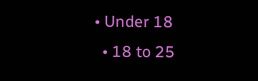• Under 18
  • 18 to 25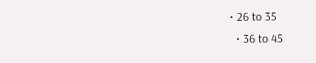• 26 to 35
  • 36 to 45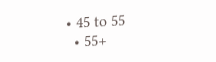• 45 to 55
  • 55+